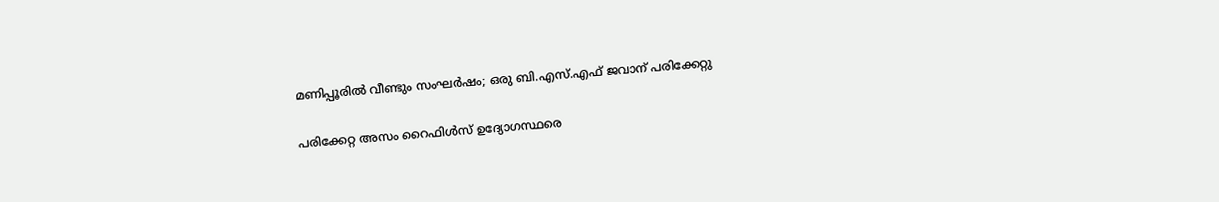മണിപ്പൂരിൽ വീണ്ടും സംഘർഷം; ഒരു ബി.എസ്.എഫ് ജവാന് പരിക്കേറ്റു

പരിക്കേറ്റ അസം റൈഫിൾസ് ഉദ്യോഗസ്ഥരെ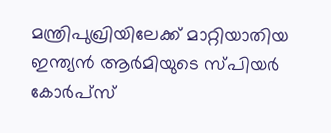മന്ത്രിപുഖ്രിയിലേക്ക് മാറ്റിയാതിയ ഇന്ത്യൻ ആർമിയുടെ സ്പിയർ കോർപ്സ്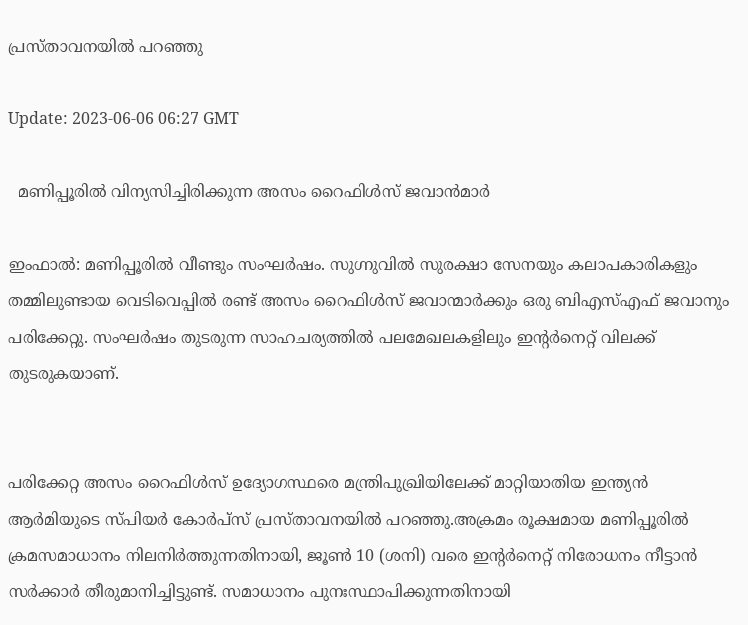പ്രസ്താവനയിൽ പറഞ്ഞു

Update: 2023-06-06 06:27 GMT

  മണിപ്പൂരില്‍ വിന്യസിച്ചിരിക്കുന്ന അസം റൈഫിള്‍സ് ജവാന്‍മാര്‍

ഇംഫാല്‍: മണിപ്പൂരിൽ വീണ്ടും സംഘർഷം. സുഗ്നുവില്‍ സുരക്ഷാ സേനയും കലാപകാരികളും തമ്മിലുണ്ടായ വെടിവെപ്പില്‍ രണ്ട് അസം റൈഫിൾസ് ജവാന്മാര്‍ക്കും ഒരു ബിഎസ്എഫ് ജവാനും പരിക്കേറ്റു. സംഘർഷം തുടരുന്ന സാഹചര്യത്തിൽ പലമേഖലകളിലും ഇന്‍റര്‍നെറ്റ് വിലക്ക് തുടരുകയാണ്.


പരിക്കേറ്റ അസം റൈഫിൾസ് ഉദ്യോഗസ്ഥരെ മന്ത്രിപുഖ്രിയിലേക്ക് മാറ്റിയാതിയ ഇന്ത്യൻ ആർമിയുടെ സ്പിയർ കോർപ്സ് പ്രസ്താവനയിൽ പറഞ്ഞു.അക്രമം രൂക്ഷമായ മണിപ്പൂരിൽ ക്രമസമാധാനം നിലനിർത്തുന്നതിനായി, ജൂൺ 10 (ശനി) വരെ ഇന്‍റര്‍നെറ്റ് നിരോധനം നീട്ടാൻ സർക്കാർ തീരുമാനിച്ചിട്ടുണ്ട്. സമാധാനം പുനഃസ്ഥാപിക്കുന്നതിനായി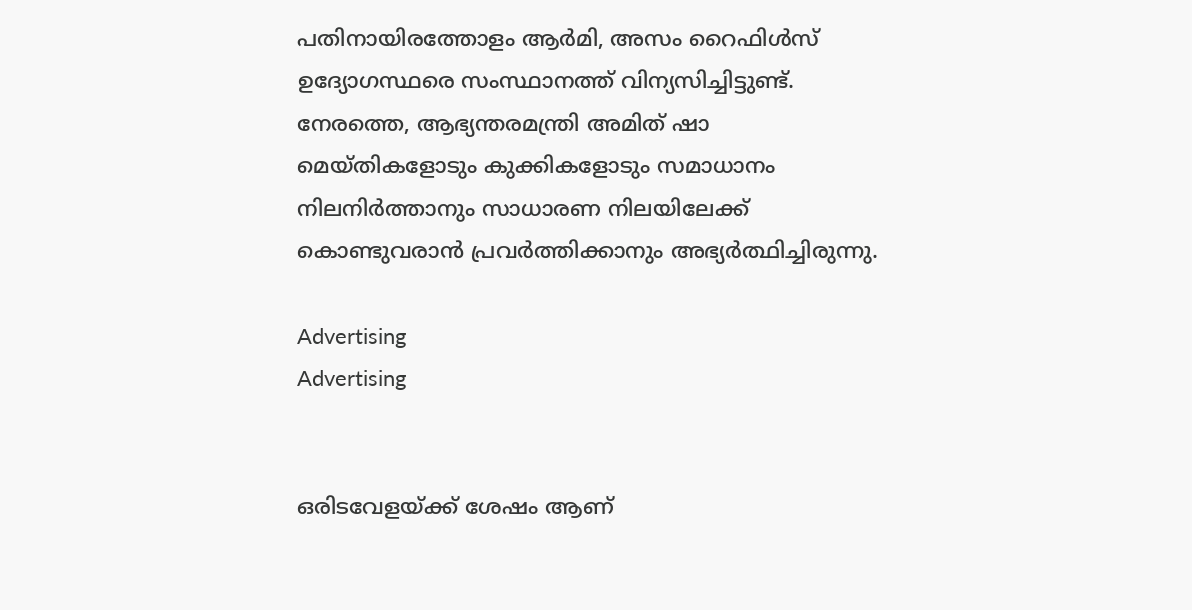പതിനായിരത്തോളം ആർമി, അസം റൈഫിൾസ് ഉദ്യോഗസ്ഥരെ സംസ്ഥാനത്ത് വിന്യസിച്ചിട്ടുണ്ട്. നേരത്തെ, ആഭ്യന്തരമന്ത്രി അമിത് ഷാ മെയ്തികളോടും കുക്കികളോടും സമാധാനം നിലനിർത്താനും സാധാരണ നിലയിലേക്ക് കൊണ്ടുവരാൻ പ്രവർത്തിക്കാനും അഭ്യർത്ഥിച്ചിരുന്നു.

Advertising
Advertising


ഒരിടവേളയ്ക്ക് ശേഷം ആണ്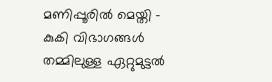മണിപ്പൂരിൽ മെയ്തി - കുകി വിഭാഗങ്ങൾ തമ്മിലുള്ള ഏറ്റുമുട്ടൽ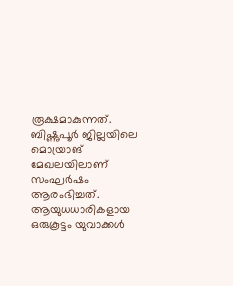രൂക്ഷമാകുന്നത്. ബിഷ്ണുപൂർ ജില്ലയിലെ മൊയ്രാങ് മേഖലയിലാണ് സംഘർഷം ആരംഭിച്ചത്. ആയുധധാരികളായ ഒരുകൂട്ടം യുവാക്കൾ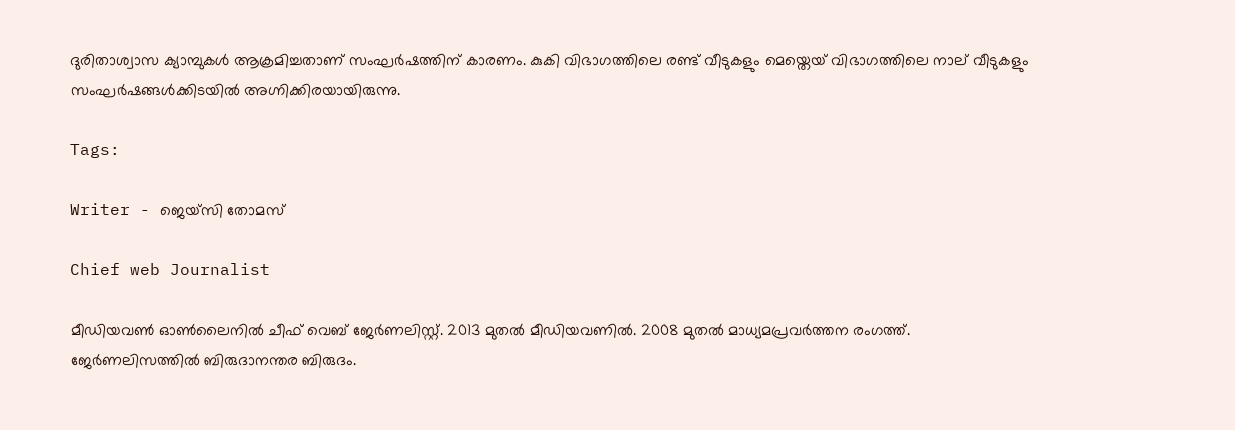ദുരിതാശ്വാസ ക്യാമ്പുകൾ ആക്രമിച്ചതാണ് സംഘർഷത്തിന് കാരണം. കുകി വിഭാഗത്തിലെ രണ്ട് വീടുകളും മെയ്തെയ് വിഭാഗത്തിലെ നാല് വീടുകളും സംഘർഷങ്ങൾക്കിടയിൽ അഗ്നിക്കിരയായിരുന്നു.

Tags:

Writer - ജെയ്സി തോമസ്

Chief web Journalist

മീഡിയവൺ ഓൺലൈനിൽ ചീഫ് വെബ് ജേർണലിസ്റ്റ്. 2013 മുതൽ മീഡിയവണിൽ. 2008 മുതൽ മാധ്യമപ്രവർത്തന രംഗത്ത്. ജേർണലിസത്തിൽ ബിരുദാനന്തര ബിരുദം.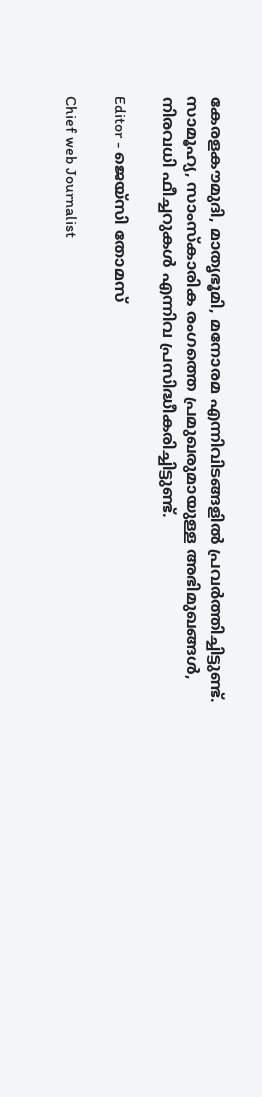കേരളകൗമുദി, മാതൃഭൂമി, മനോരമ എന്നിവിടങ്ങളിൽ പ്രവർത്തിച്ചിട്ടുണ്ട്. സാമൂഹ്യ, സാംസ്‌കാരിക രംഗത്തെ പ്രമുഖരുമായുള്ള അഭിമുഖങ്ങൾ, നിരവധി ഫീച്ചറുകൾ എന്നിവ പ്രസിദ്ധീകരിച്ചിട്ടുണ്ട്.

Editor - ജെയ്സി തോമസ്

Chief web Journalist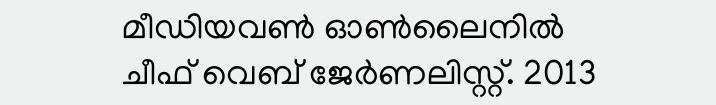മീഡിയവൺ ഓൺലൈനിൽ ചീഫ് വെബ് ജേർണലിസ്റ്റ്. 2013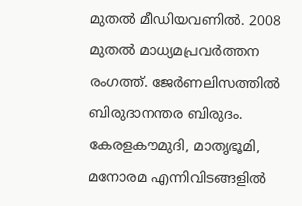മുതൽ മീഡിയവണിൽ. 2008 മുതൽ മാധ്യമപ്രവർത്തന രംഗത്ത്. ജേർണലിസത്തിൽ ബിരുദാനന്തര ബിരുദം. കേരളകൗമുദി, മാതൃഭൂമി, മനോരമ എന്നിവിടങ്ങളിൽ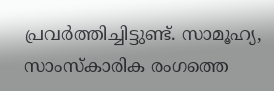പ്രവർത്തിച്ചിട്ടുണ്ട്. സാമൂഹ്യ, സാംസ്‌കാരിക രംഗത്തെ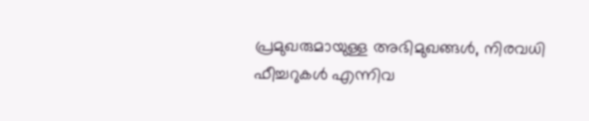പ്രമുഖരുമായുള്ള അഭിമുഖങ്ങൾ, നിരവധി ഫീച്ചറുകൾ എന്നിവ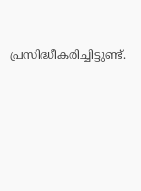പ്രസിദ്ധീകരിച്ചിട്ടുണ്ട്.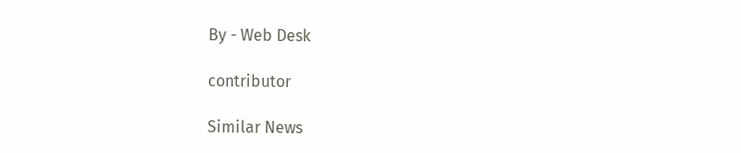By - Web Desk

contributor

Similar News